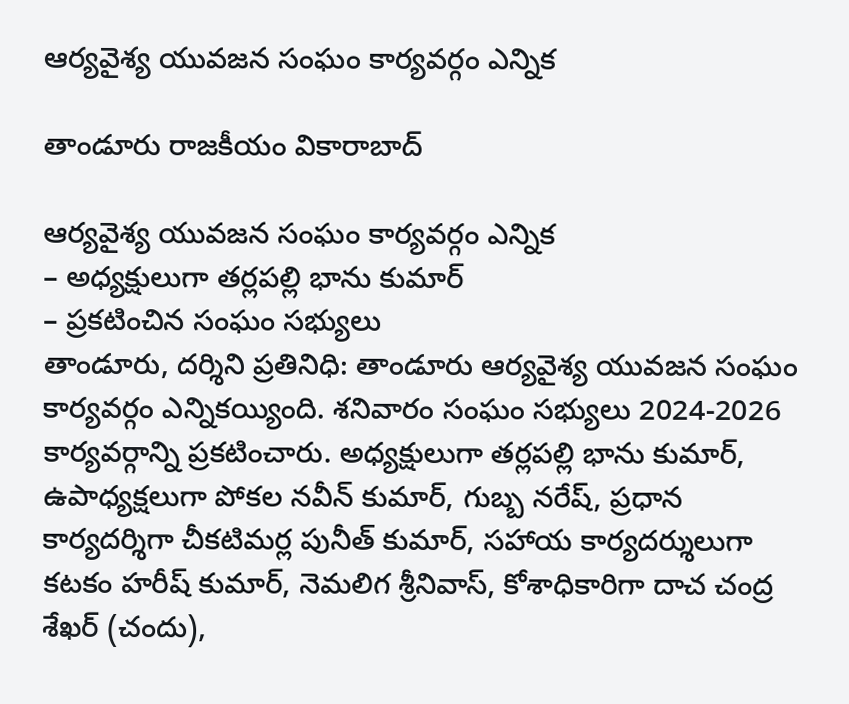ఆర్యవైశ్య యువజన సంఘం కార్యవర్గం ఎన్నిక

తాండూరు రాజకీయం వికారాబాద్

ఆర్యవైశ్య యువజన సంఘం కార్యవర్గం ఎన్నిక
– అధ్యక్షులుగా తర్లపల్లి భాను కుమార్
– ప్రకటించిన సంఘం సభ్యులు
తాండూరు, దర్శిని ప్రతినిధి: తాండూరు ఆర్యవైశ్య యువజన సంఘం కార్యవర్గం ఎన్నికయ్యింది. శనివారం సంఘం సభ్యులు 2024-2026 కార్యవర్గాన్ని ప్రకటించారు. అధ్యక్షులుగా తర్లపల్లి భాను కుమార్, ఉపాధ్యక్షలుగా పోకల నవీన్ కుమార్, గుబ్బ నరేష్, ప్రధాన కార్యదర్శిగా చీకటిమర్ల పునీత్ కుమార్, సహాయ కార్యదర్శులుగా కటకం హరీష్ కుమార్, నెమలిగ శ్రీనివాస్, కోశాధికారిగా దాచ చంద్ర శేఖర్ (చందు),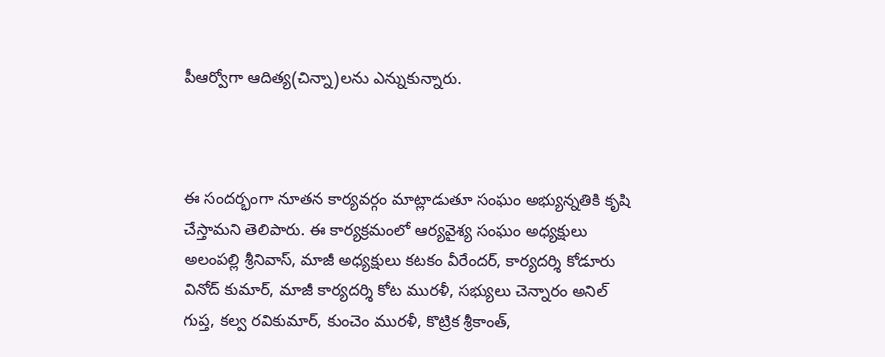పీఆర్వోగా ఆదిత్య(చిన్నా)లను ఎన్నుకున్నారు.



ఈ సందర్భంగా నూతన కార్యవర్గం మాట్లాడుతూ సంఘం అభ్యున్నతికి కృషి చేస్తామని తెలిపారు. ఈ కార్యక్రమంలో ఆర్యవైశ్య సంఘం అధ్యక్షులు అలంపల్లి శ్రీనివాస్, మాజీ అధ్యక్షులు కటకం వీరేందర్, కార్యదర్శి కోడూరు వినోద్ కుమార్, మాజీ కార్యదర్శి కోట మురళీ, సభ్యులు చెన్నారం అనిల్ గుప్త, కల్వ రవికుమార్, కుంచెం మురళీ, కొట్రిక శ్రీకాంత్,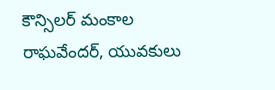కౌన్సిలర్ మంకాల రాఘవేందర్, యువకులు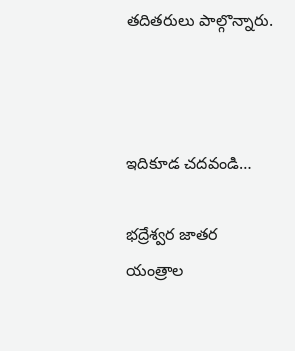తదితరులు పాల్గొన్నారు.



ఇదికూడ చదవండి…

భద్రేశ్వర జాతర యంత్రాల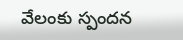వేలంకు స్పందన